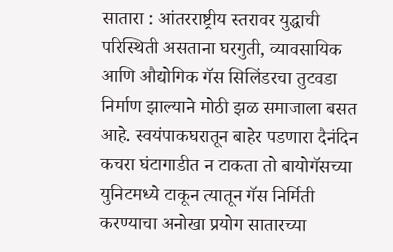सातारा : आंतरराष्ट्रीय स्तरावर युद्धाची परिस्थिती असताना घरगुती, व्यावसायिक आणि औद्योगिक गॅस सिलिंडरचा तुटवडा निर्माण झाल्याने मोठी झळ समाजाला बसत आहे. स्वयंपाकघरातून बाहेर पडणारा दैनंदिन कचरा घंटागाडीत न टाकता तो बायोगॅसच्या युनिटमध्ये टाकून त्यातून गॅस निर्मिती करण्याचा अनोखा प्रयोग सातारच्या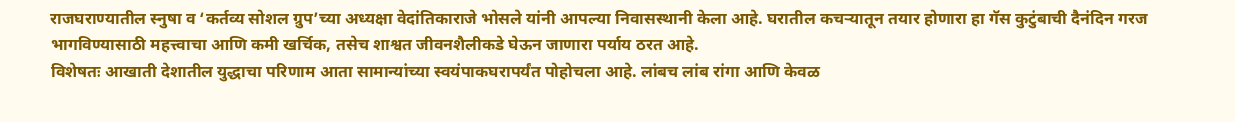राजघराण्यातील स्नुषा व ‘कर्तव्य सोशल ग्रुप’च्या अध्यक्षा वेदांतिकाराजे भोसले यांनी आपल्या निवासस्थानी केला आहे. घरातील कचऱ्यातून तयार होणारा हा गॅस कुटुंबाची दैनंदिन गरज भागविण्यासाठी महत्त्वाचा आणि कमी खर्चिक, तसेच शाश्वत जीवनशैलीकडे घेऊन जाणारा पर्याय ठरत आहे.
विशेषतः आखाती देशातील युद्धाचा परिणाम आता सामान्यांच्या स्वयंपाकघरापर्यंत पोहोचला आहे. लांबच लांब रांगा आणि केवळ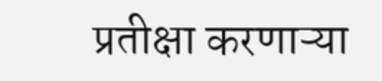प्रतीक्षा करणाऱ्या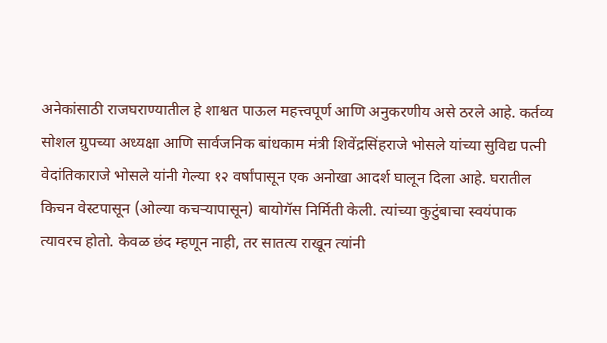अनेकांसाठी राजघराण्यातील हे शाश्वत पाऊल महत्त्वपूर्ण आणि अनुकरणीय असे ठरले आहे. कर्तव्य सोशल ग्रुपच्या अध्यक्षा आणि सार्वजनिक बांधकाम मंत्री शिवेंद्रसिंहराजे भोसले यांच्या सुविद्य पत्नी वेदांतिकाराजे भोसले यांनी गेल्या १२ वर्षांपासून एक अनोखा आदर्श घालून दिला आहे. घरातील किचन वेस्टपासून (ओल्या कचऱ्यापासून) बायोगॅस निर्मिती केली. त्यांच्या कुटुंबाचा स्वयंपाक त्यावरच होतो. केवळ छंद म्हणून नाही, तर सातत्य राखून त्यांनी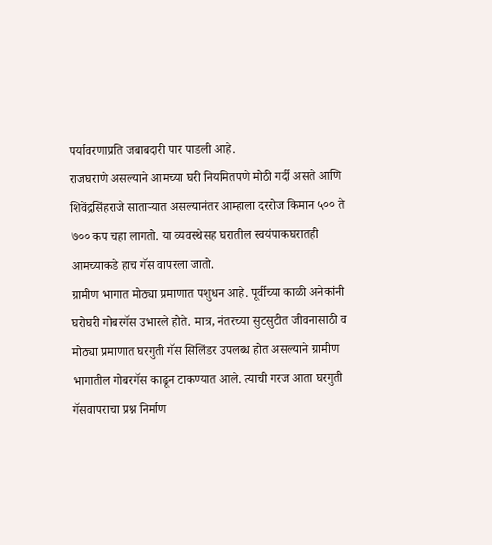पर्यावरणाप्रति जबाबदारी पार पाडली आहे.
राजघराणे असल्याने आमच्या घरी नियमितपणे मोठी गर्दी असते आणि शिवेंद्रसिंहराजे साताऱ्यात असल्यानंतर आम्हाला दररोज किमान ५०० ते ७०० कप चहा लागतो. या व्यवस्थेसह घरातील स्वयंपाकघरातही आमच्याकडे हाच गॅस वापरला जातो.
ग्रामीण भागात मोठ्या प्रमाणात पशुधन आहे. पूर्वीच्या काळी अनेकांनी घरोघरी गोबरगॅस उभारले होते. मात्र, नंतरच्या सुटसुटीत जीवनासाठी व मोठ्या प्रमाणात घरगुती गॅस सिलिंडर उपलब्ध होत असल्याने ग्रामीण भागातील गोबरगॅस काढून टाकण्यात आले. त्याची गरज आता घरगुती गॅसवापराचा प्रश्न निर्माण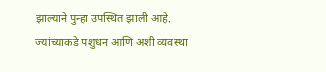झाल्याने पुन्हा उपस्थित झाली आहे. ज्यांच्याकडे पशुधन आणि अशी व्यवस्था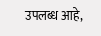उपलब्ध आहे,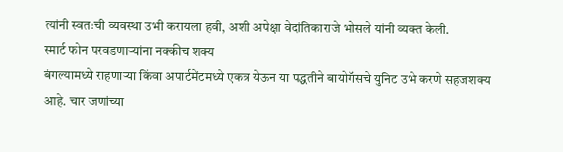त्यांनी स्वतःची व्यवस्था उभी करायला हवी, अशी अपेक्षा वेदांतिकाराजे भोसले यांनी व्यक्त केली.
स्मार्ट फोन परवडणाऱ्यांना नक्कीच शक्य
बंगल्यामध्ये राहणाऱ्या किंवा अपार्टमेंटमध्ये एकत्र येऊन या पद्धतीने बायोगॅसचे युनिट उभे करणे सहजशक्य आहे. चार जणांच्या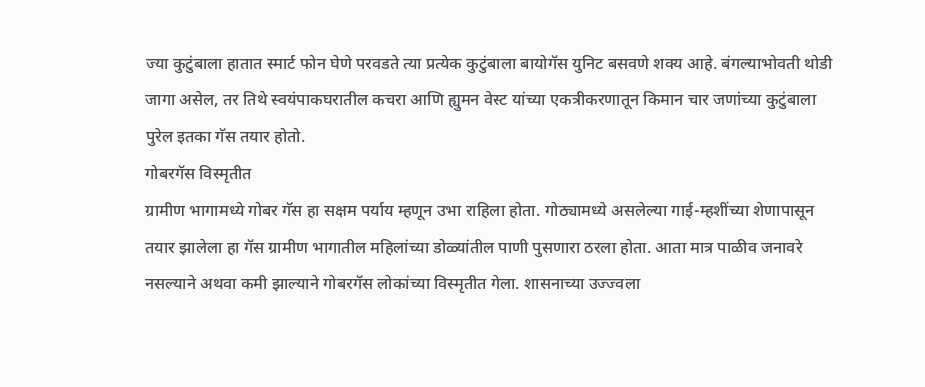ज्या कुटुंबाला हातात स्मार्ट फोन घेणे परवडते त्या प्रत्येक कुटुंबाला बायोगॅस युनिट बसवणे शक्य आहे. बंगल्याभोवती थोडी जागा असेल, तर तिथे स्वयंपाकघरातील कचरा आणि ह्युमन वेस्ट यांच्या एकत्रीकरणातून किमान चार जणांच्या कुटुंबाला पुरेल इतका गॅस तयार होतो.
गोबरगॅस विस्मृतीत
ग्रामीण भागामध्ये गोबर गॅस हा सक्षम पर्याय म्हणून उभा राहिला होता. गोठ्यामध्ये असलेल्या गाई-म्हशींच्या शेणापासून तयार झालेला हा गॅस ग्रामीण भागातील महिलांच्या डोळ्यांतील पाणी पुसणारा ठरला होता. आता मात्र पाळीव जनावरे नसल्याने अथवा कमी झाल्याने गोबरगॅस लोकांच्या विस्मृतीत गेला. शासनाच्या उज्ज्वला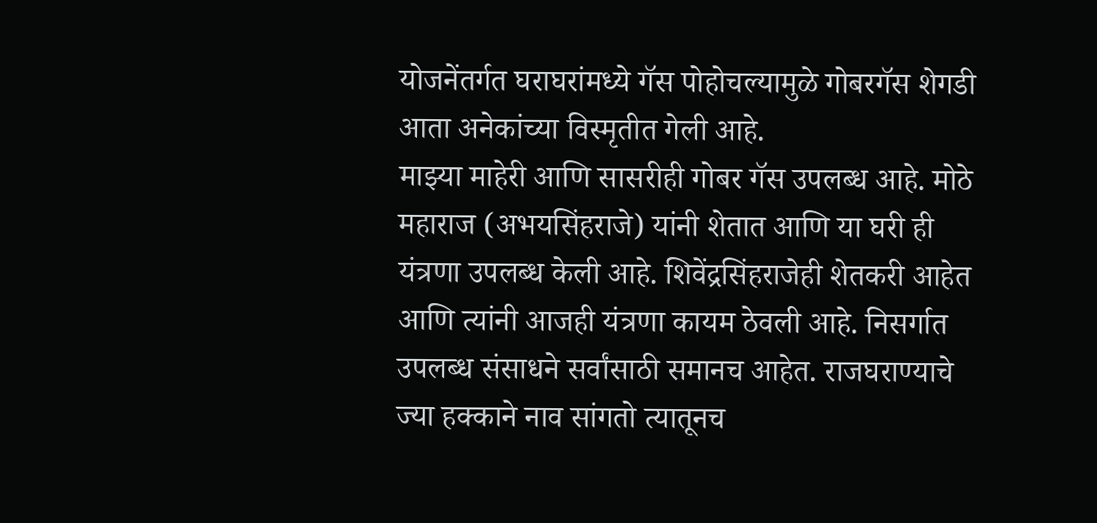योजनेंतर्गत घराघरांमध्ये गॅस पोहोचल्यामुळे गोबरगॅस शेगडी आता अनेकांच्या विस्मृतीत गेली आहे.
माझ्या माहेरी आणि सासरीही गोबर गॅस उपलब्ध आहे. मोठे महाराज (अभयसिंहराजे) यांनी शेतात आणि या घरी ही यंत्रणा उपलब्ध केली आहे. शिवेंद्रसिंहराजेही शेतकरी आहेत आणि त्यांनी आजही यंत्रणा कायम ठेवली आहे. निसर्गात उपलब्ध संसाधने सर्वांसाठी समानच आहेत. राजघराण्याचे ज्या हक्काने नाव सांगतो त्यातूनच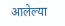आलेल्या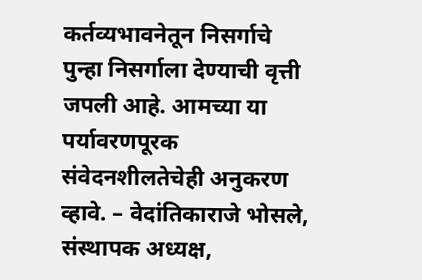कर्तव्यभावनेतून निसर्गाचे पुन्हा निसर्गाला देण्याची वृत्ती जपली आहे. आमच्या या पर्यावरणपूरक संवेदनशीलतेचेही अनुकरण व्हावे. – वेदांतिकाराजे भोसले, संस्थापक अध्यक्ष,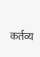कर्तव्य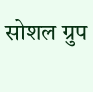सोशल ग्रुप